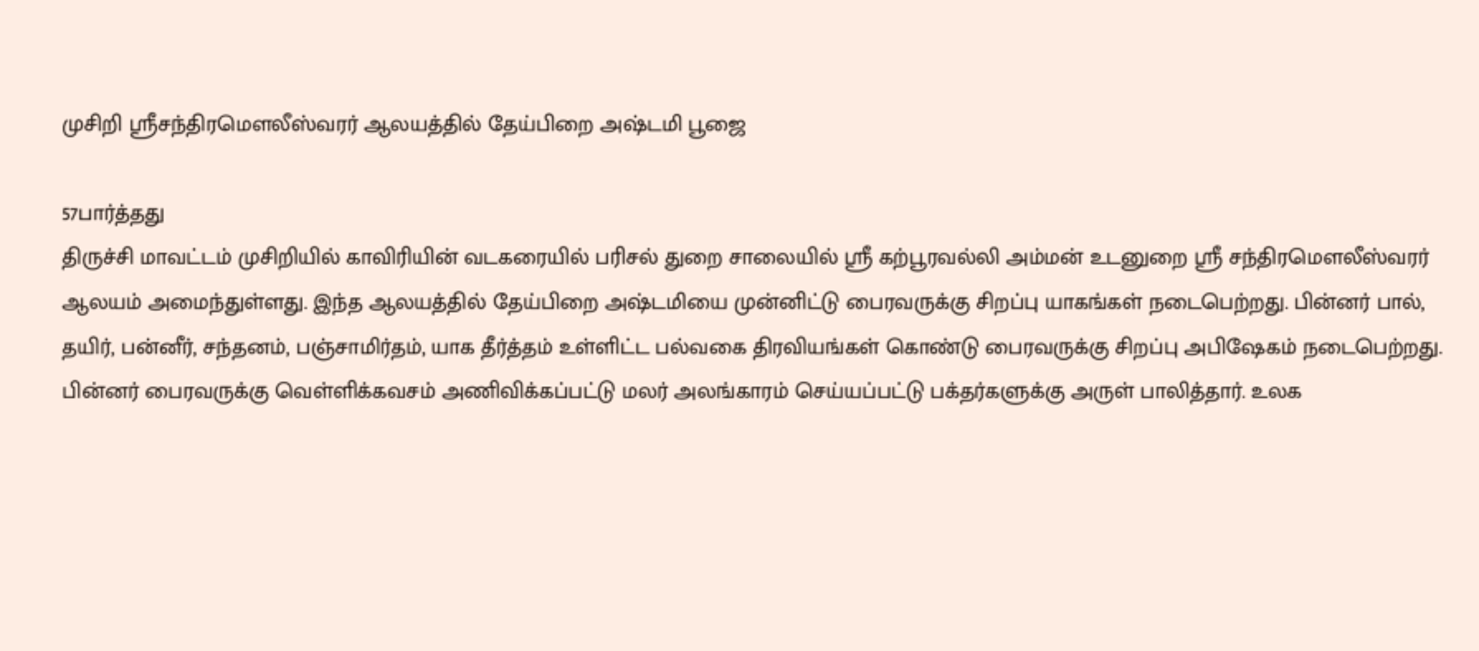முசிறி ஸ்ரீசந்திரமௌலீஸ்வரர் ஆலயத்தில் தேய்பிறை அஷ்டமி பூஜை

57பார்த்தது
திருச்சி மாவட்டம் முசிறியில் காவிரியின் வடகரையில் பரிசல் துறை சாலையில் ஸ்ரீ கற்பூரவல்லி அம்மன் உடனுறை ஸ்ரீ சந்திரமௌலீஸ்வரர் ஆலயம் அமைந்துள்ளது. இந்த ஆலயத்தில் தேய்பிறை அஷ்டமியை முன்னிட்டு பைரவருக்கு சிறப்பு யாகங்கள் நடைபெற்றது. பின்னர் பால், தயிர், பன்னீர், சந்தனம், பஞ்சாமிர்தம், யாக தீர்த்தம் உள்ளிட்ட பல்வகை திரவியங்கள் கொண்டு பைரவருக்கு சிறப்பு அபிஷேகம் நடைபெற்றது. பின்னர் பைரவருக்கு வெள்ளிக்கவசம் அணிவிக்கப்பட்டு மலர் அலங்காரம் செய்யப்பட்டு பக்தர்களுக்கு அருள் பாலித்தார். உலக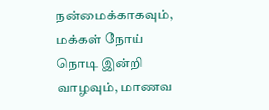நன்மைக்காகவும், மக்கள் நோய் நொடி இன்றி வாழவும், மாணவ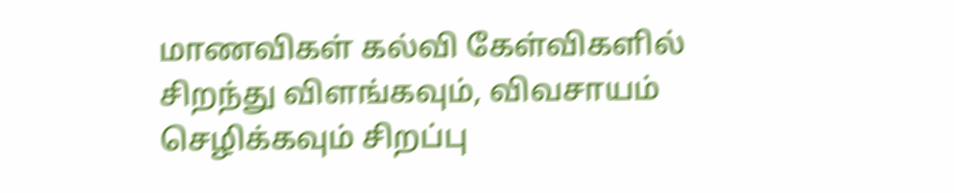மாணவிகள் கல்வி கேள்விகளில் சிறந்து விளங்கவும், விவசாயம் செழிக்கவும் சிறப்பு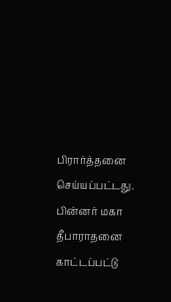பிரார்த்தனை செய்யப்பட்டது. பின்னர் மகா தீபாராதனை காட்டப்பட்டு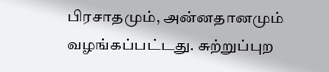பிரசாதமும், அன்னதானமும் வழங்கப்பட்டது. சுற்றுப்புற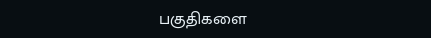பகுதிகளை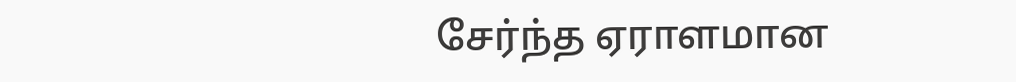சேர்ந்த ஏராளமான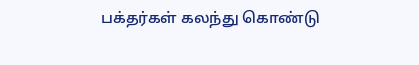பக்தர்கள் கலந்து கொண்டு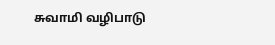சுவாமி வழிபாடு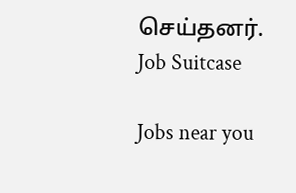செய்தனர்.
Job Suitcase

Jobs near you